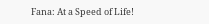Fana: At a Speed of Life!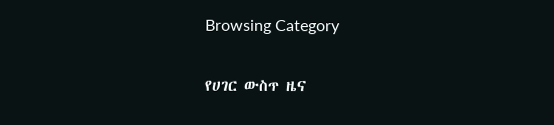Browsing Category

የሀገር ውስጥ ዜና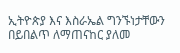ኢትዮጵያ እና እስራኤል ግንኙነታቸውን በይበልጥ ለማጠናከር ያለመ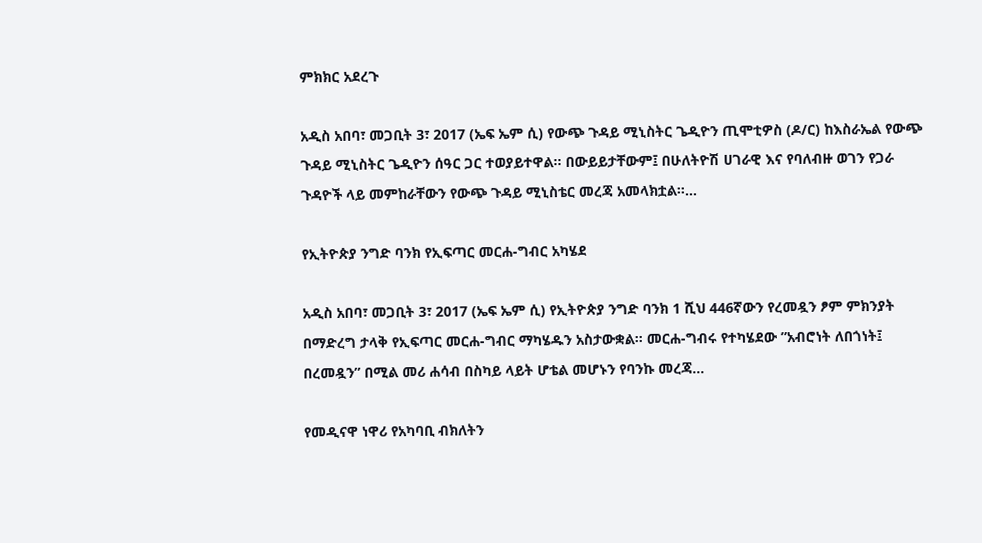ምክክር አደረጉ

አዲስ አበባ፣ መጋቢት 3፣ 2017 (ኤፍ ኤም ሲ) የውጭ ጉዳይ ሚኒስትር ጌዲዮን ጢሞቲዎስ (ዶ/ር) ከእስራኤል የውጭ ጉዳይ ሚኒስትር ጌዲዮን ሰዓር ጋር ተወያይተዋል፡፡ በውይይታቸውም፤ በሁለትዮሽ ሀገራዊ እና የባለብዙ ወገን የጋራ ጉዳዮች ላይ መምከራቸውን የውጭ ጉዳይ ሚኒስቴር መረጃ አመላክቷል፡፡…

የኢትዮጵያ ንግድ ባንክ የኢፍጣር መርሐ-ግብር አካሄደ

አዲስ አበባ፣ መጋቢት 3፣ 2017 (ኤፍ ኤም ሲ) የኢትዮጵያ ንግድ ባንክ 1 ሺህ 446ኛውን የረመዷን ፆም ምክንያት በማድረግ ታላቅ የኢፍጣር መርሐ-ግብር ማካሄዱን አስታውቋል፡፡ መርሐ-ግብሩ የተካሄደው ”አብሮነት ለበጎነት፤ በረመዷን” በሚል መሪ ሐሳብ በስካይ ላይት ሆቴል መሆኑን የባንኩ መረጃ…

የመዲናዋ ነዋሪ የአካባቢ ብክለትን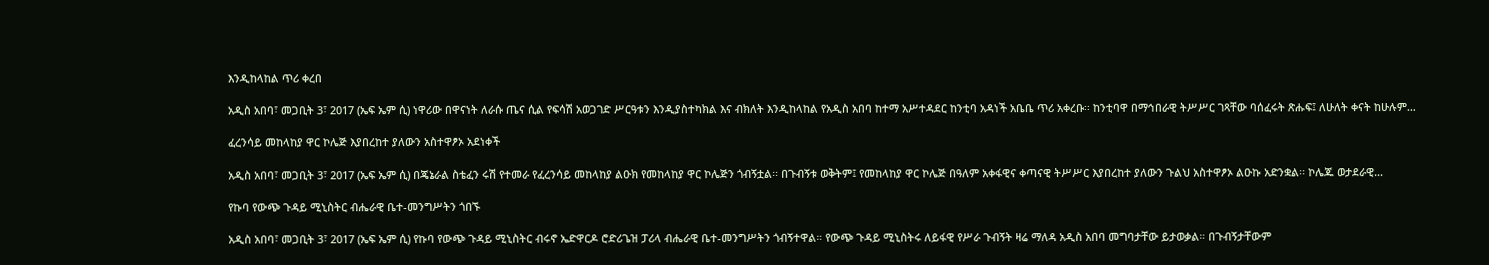እንዲከላከል ጥሪ ቀረበ

አዲስ አበባ፣ መጋቢት 3፣ 2017 (ኤፍ ኤም ሲ) ነዋሪው በዋናነት ለራሱ ጤና ሲል የፍሳሽ አወጋገድ ሥርዓቱን እንዲያስተካክል እና ብክለት እንዲከላከል የአዲስ አበባ ከተማ አሥተዳደር ከንቲባ አዳነች አቤቤ ጥሪ አቀረቡ፡፡ ከንቲባዋ በማኅበራዊ ትሥሥር ገጻቸው ባሰፈሩት ጽሑፍ፤ ለሁለት ቀናት ከሁሉም…

ፈረንሳይ መከላከያ ዋር ኮሌጅ እያበረከተ ያለውን አስተዋፆኦ አደነቀች

አዲስ አበባ፣ መጋቢት 3፣ 2017 (ኤፍ ኤም ሲ) በጄኔራል ስቴፈን ሩሽ የተመራ የፈረንሳይ መከላከያ ልዑክ የመከላከያ ዋር ኮሌጅን ጎብኝቷል፡፡ በጉብኝቱ ወቅትም፤ የመከላከያ ዋር ኮሌጅ በዓለም አቀፋዊና ቀጣናዊ ትሥሥር እያበረከተ ያለውን ጉልህ አስተዋፆኦ ልዑኩ አድንቋል፡፡ ኮሌጁ ወታደራዊ…

የኩባ የውጭ ጉዳይ ሚኒስትር ብሔራዊ ቤተ-መንግሥትን ጎበኙ

አዲስ አበባ፣ መጋቢት 3፣ 2017 (ኤፍ ኤም ሲ) የኩባ የውጭ ጉዳይ ሚኒስትር ብሩኖ ኤድዋርዶ ሮድሪጌዝ ፓሪላ ብሔራዊ ቤተ-መንግሥትን ጎብኝተዋል። የውጭ ጉዳይ ሚኒስትሩ ለይፋዊ የሥራ ጉብኝት ዛሬ ማለዳ አዲስ አበባ መግባታቸው ይታወቃል። በጉብኝታቸውም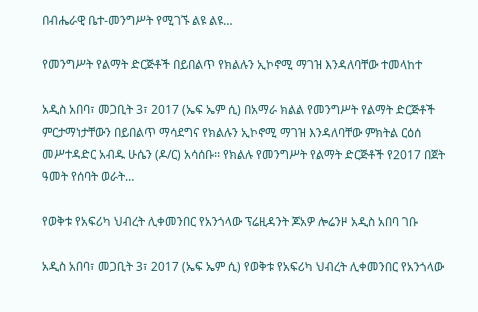በብሔራዊ ቤተ-መንግሥት የሚገኙ ልዩ ልዩ…

የመንግሥት የልማት ድርጅቶች በይበልጥ የክልሉን ኢኮኖሚ ማገዝ እንዳለባቸው ተመላከተ

አዲስ አበባ፣ መጋቢት 3፣ 2017 (ኤፍ ኤም ሲ) በአማራ ክልል የመንግሥት የልማት ድርጅቶች ምርታማነታቸውን በይበልጥ ማሳደግና የክልሉን ኢኮኖሚ ማገዝ እንዳለባቸው ምክትል ርዕሰ መሥተዳድር አብዱ ሁሴን (ዶ/ር) አሳሰቡ፡፡ የክልሉ የመንግሥት የልማት ድርጅቶች የ2017 በጀት ዓመት የሰባት ወራት…

የወቅቱ የአፍሪካ ህብረት ሊቀመንበር የአንጎላው ፕሬዚዳንት ጆአዎ ሎሬንዞ አዲስ አበባ ገቡ

አዲስ አበባ፣ መጋቢት 3፣ 2017 (ኤፍ ኤም ሲ) የወቅቱ የአፍሪካ ህብረት ሊቀመንበር የአንጎላው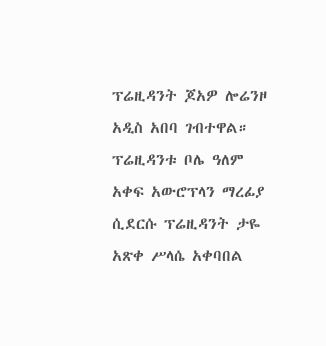ፕሬዚዳንት ጆአዎ ሎሬንዞ አዲስ አበባ ገብተዋል። ፕሬዚዳንቱ ቦሌ ዓለም አቀፍ አውሮፕላን ማረፊያ ሲደርሱ ፕሬዚዳንት ታዬ አጽቀ ሥላሴ አቀባበል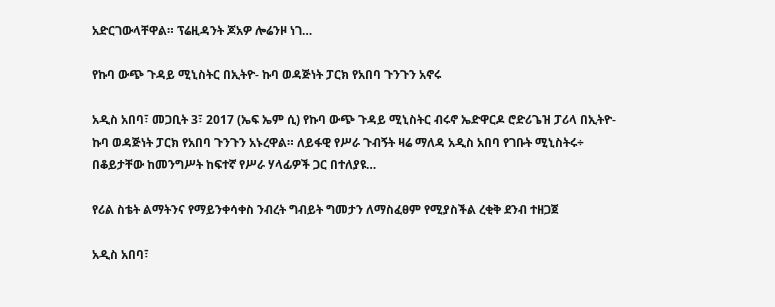አድርገውላቸዋል። ፕሬዚዳንት ጆአዎ ሎሬንዞ ነገ…

የኩባ ውጭ ጉዳይ ሚኒስትር በኢትዮ- ኩባ ወዳጅነት ፓርክ የአበባ ጉንጉን አኖሩ

አዲስ አበባ፣ መጋቢት 3፣ 2017 (ኤፍ ኤም ሲ) የኩባ ውጭ ጉዳይ ሚኒስትር ብሩኖ ኤድዋርዶ ሮድሪጌዝ ፓሪላ በኢትዮ- ኩባ ወዳጅነት ፓርክ የአበባ ጉንጉን አኑረዋል። ለይፋዊ የሥራ ጉብኝት ዛሬ ማለዳ አዲስ አበባ የገቡት ሚኒስትሩ÷ በቆይታቸው ከመንግሥት ከፍተኛ የሥራ ሃላፊዎች ጋር በተለያዩ…

የሪል ስቴት ልማትንና የማይንቀሳቀስ ንብረት ግብይት ግመታን ለማስፈፀም የሚያስችል ረቂቅ ደንብ ተዘጋጀ

አዲስ አበባ፣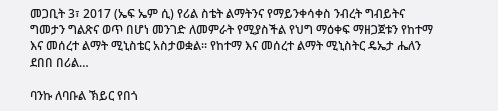መጋቢት 3፣ 2017 (ኤፍ ኤም ሲ) የሪል ስቴት ልማትንና የማይንቀሳቀስ ንብረት ግብይትና ግመታን ግልጽና ወጥ በሆነ መንገድ ለመምራት የሚያስችል የህግ ማዕቀፍ ማዘጋጀቱን የከተማ እና መሰረተ ልማት ሚኒስቴር አስታወቋል፡፡ የከተማ እና መሰረተ ልማት ሚኒስትር ዴኤታ ሔለን ደበበ በሪል…

ባንኩ ለባቡል ኽይር የበጎ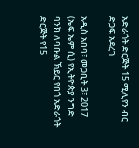አድራጎት ድርጅት 15 ሚሊየን ብር ድጋፍ አደረገ

አዲስ አበባ፣ መጋቢት 3፣ 2017 (ኤፍ ኤም ሲ) የኢትዮጵያ ንግድ ባንክ ለባቡል ኽይር የበጎ አድራጎት ድርጅት የ15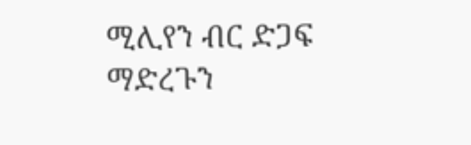ሚሊየን ብር ድጋፍ ማድረጉን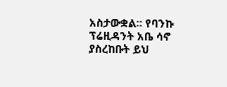አስታውቋል፡፡ የባንኩ ፕሬዚዳንት አቤ ሳኖ ያስረከቡት ይህ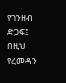የገንዘብ ድጋፍ፤ በዚህ የረመዳን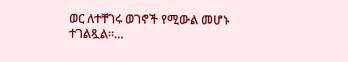ወር ለተቸገሩ ወገኖች የሚውል መሆኑ ተገልጿል፡፡…